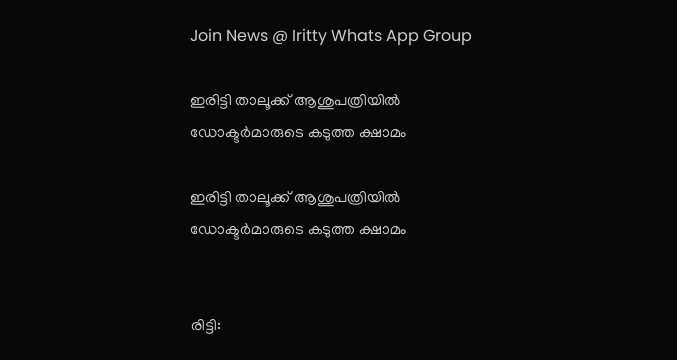Join News @ Iritty Whats App Group

ഇരിട്ടി താലൂക്ക് ആശുപത്രിയില്‍ ഡോക്ടര്‍മാരുടെ കടുത്ത ക്ഷാമം

ഇരിട്ടി താലൂക്ക് ആശുപത്രിയില്‍ ഡോക്ടര്‍മാരുടെ കടുത്ത ക്ഷാമം


രിട്ടി: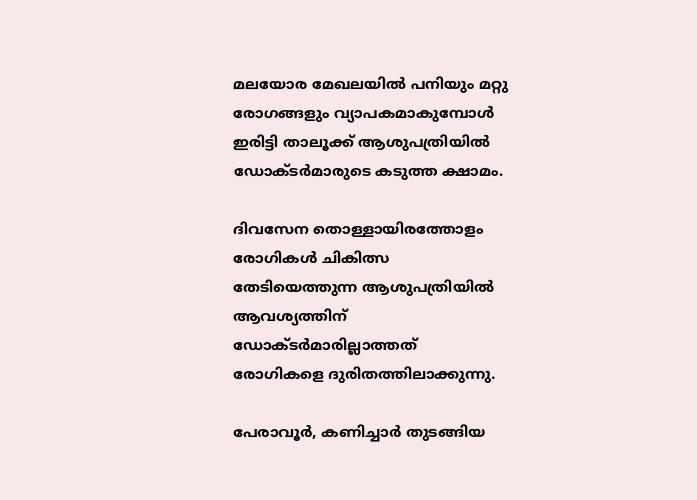മലയോര മേഖലയില്‍ പനിയും മറ്റു രോഗങ്ങളും വ്യാപകമാകുമ്പോള്‍ ഇരിട്ടി താലൂക്ക് ആശുപത്രിയില്‍ ഡോക്ടർമാരുടെ കടുത്ത ക്ഷാമം.

ദിവസേന തൊള്ളായിരത്തോളം രോഗികള്‍ ചികിത്സ തേടിയെത്തുന്ന ആശുപത്രിയില്‍ ആവശ്യത്തിന് ഡോക്ടർമാരില്ലാത്തത് രോഗികളെ ദുരിതത്തിലാക്കുന്നു.

പേരാവൂർ, കണിച്ചാർ തുടങ്ങിയ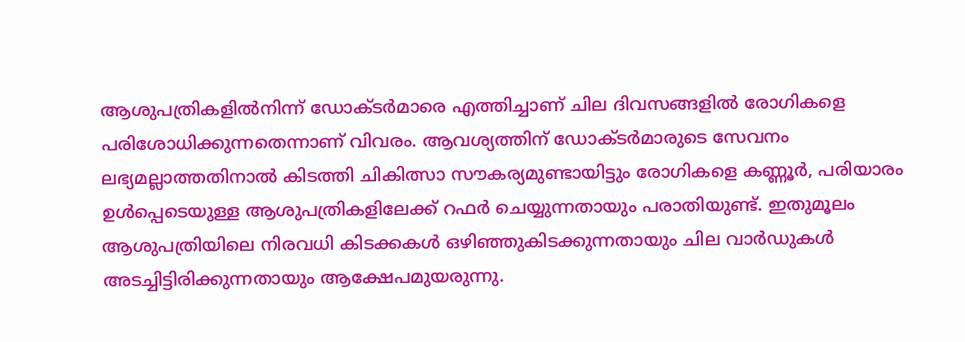ആശുപത്രികളില്‍നിന്ന് ഡോക്ടർമാരെ എത്തിച്ചാണ് ചില ദിവസങ്ങളില്‍ രോഗികളെ പരിശോധിക്കുന്നതെന്നാണ് വിവരം. ആവശ്യത്തിന് ഡോക്ടർമാരുടെ സേവനം ലഭ്യമല്ലാത്തതിനാല്‍ കിടത്തി ചികിത്സാ സൗകര്യമുണ്ടായിട്ടും രോഗികളെ കണ്ണൂർ, പരിയാരം ഉള്‍പ്പെടെയുള്ള ആശുപത്രികളിലേക്ക് റഫർ ചെയ്യുന്നതായും പരാതിയുണ്ട്. ഇതുമൂലം ആശുപത്രിയിലെ നിരവധി കിടക്കകള്‍ ഒഴിഞ്ഞുകിടക്കുന്നതായും ചില വാർഡുകള്‍ അടച്ചിട്ടിരിക്കുന്നതായും ആക്ഷേപമുയരുന്നു.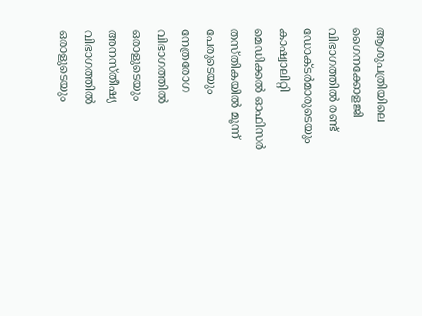ആശുപത്രിയിലെ ഗൈനക്കോളജി വിഭാഗത്തില്‍ രണ്ട് ഡോക്ടർമാരുടെയും കാഷ്വാലിറ്റി മെഡിക്കല്‍ ഓഫിസർ തസ്തികയില്‍ മൂന്ന് പേരുടെയും നേത്രരോഗ വിഭാഗത്തില്‍ ഒരാളുടെയും അനസ്തീഷ്യ വിഭാഗത്തില്‍ ഒരാളുടെയും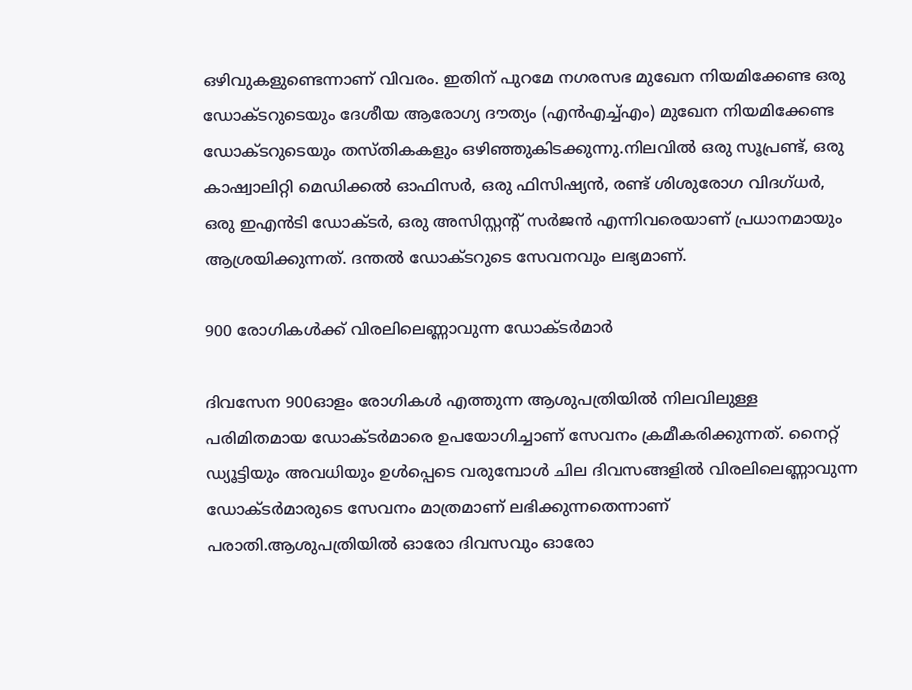ഒഴിവുകളുണ്ടെന്നാണ് വിവരം. ഇതിന് പുറമേ നഗരസഭ മുഖേന നിയമിക്കേണ്ട ഒരു ഡോക്ടറുടെയും ദേശീയ ആരോഗ്യ ദൗത്യം (എൻഎച്ച്‌എം) മുഖേന നിയമിക്കേണ്ട ഡോക്ടറുടെയും തസ്തികകളും ഒഴിഞ്ഞുകിടക്കുന്നു.നിലവില്‍ ഒരു സൂപ്രണ്ട്, ഒരു കാഷ്വാലിറ്റി മെഡിക്കല്‍ ഓഫിസർ, ഒരു ഫിസിഷ്യൻ, രണ്ട് ശിശുരോഗ വിദഗ്ധർ, ഒരു ഇഎൻടി ഡോക്ടർ, ഒരു അസിസ്റ്റന്റ് സർജൻ എന്നിവരെയാണ് പ്രധാനമായും ആശ്രയിക്കുന്നത്. ദന്തല്‍ ഡോക്ടറുടെ സേവനവും ലഭ്യമാണ്.

900 രോഗികള്‍ക്ക് വിരലിലെണ്ണാവുന്ന ഡോക്ടർമാർ

ദിവസേന 900ഓളം രോഗികള്‍ എത്തുന്ന ആശുപത്രിയില്‍ നിലവിലുള്ള പരിമിതമായ ഡോക്ടർമാരെ ഉപയോഗിച്ചാണ് സേവനം ക്രമീകരിക്കുന്നത്. നൈറ്റ് ഡ്യൂട്ടിയും അവധിയും ഉള്‍പ്പെടെ വരുമ്പോള്‍ ചില ദിവസങ്ങളില്‍ വിരലിലെണ്ണാവുന്ന ഡോക്ടർമാരുടെ സേവനം മാത്രമാണ് ലഭിക്കുന്നതെന്നാണ് പരാതി.ആശുപത്രിയില്‍ ഓരോ ദിവസവും ഓരോ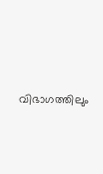വിഭാഗത്തിലും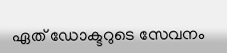ഏത് ഡോക്ടറുടെ സേവനം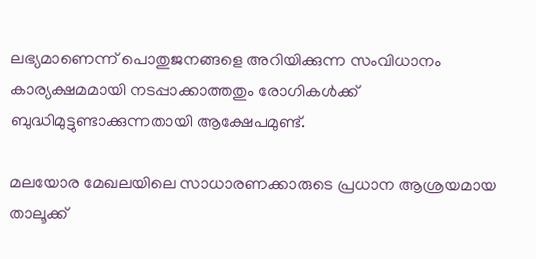ലഭ്യമാണെന്ന് പൊതുജനങ്ങളെ അറിയിക്കുന്ന സംവിധാനം കാര്യക്ഷമമായി നടപ്പാക്കാത്തതും രോഗികള്‍ക്ക് ബുദ്ധിമുട്ടുണ്ടാക്കുന്നതായി ആക്ഷേപമുണ്ട്.

മലയോര മേഖലയിലെ സാധാരണക്കാരുടെ പ്രധാന ആശ്രയമായ താലൂക്ക്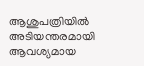ആശുപത്രിയില്‍ അടിയന്തരമായി ആവശ്യമായ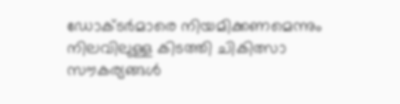ഡോക്ടർമാരെ നിയമിക്കണമെന്നും നിലവിലുള്ള കിടത്തി ചികിത്സാ സൗകര്യങ്ങള്‍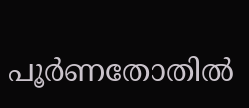പൂർണതോതില്‍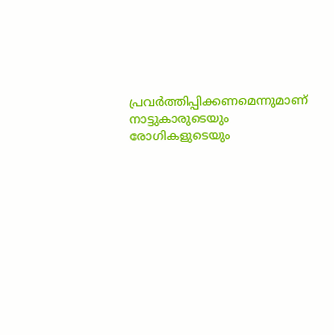പ്രവർത്തിപ്പിക്കണമെന്നുമാണ് നാട്ടുകാരുടെയും രോഗികളുടെയും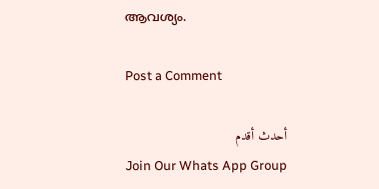ആവശ്യം.

Post a Comment

أحدث أقدم
Join Our Whats App Group